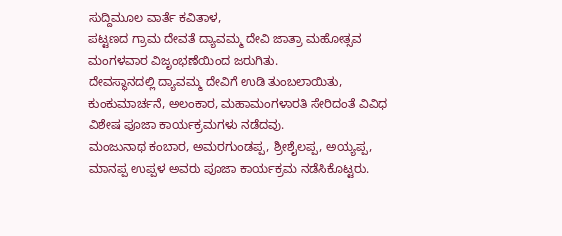ಸುದ್ದಿಮೂಲ ವಾರ್ತೆ ಕವಿತಾಳ,
ಪಟ್ಟಣದ ಗ್ರಾಮ ದೇವತೆ ದ್ಯಾವಮ್ಮ ದೇವಿ ಜಾತ್ರಾ ಮಹೋತ್ಸವ ಮಂಗಳವಾರ ವಿಜೃಂಭಣೆಯಿಂದ ಜರುಗಿತು.
ದೇವಸ್ಥಾನದಲ್ಲಿ ದ್ಯಾವಮ್ಮ ದೇವಿಗೆ ಉಡಿ ತುಂಬಲಾಯಿತು, ಕುಂಕುಮಾರ್ಚನೆ, ಅಲಂಕಾರ, ಮಹಾಮಂಗಳಾರತಿ ಸೇರಿದಂತೆ ವಿವಿಧ ವಿಶೇಷ ಪೂಜಾ ಕಾರ್ಯಕ್ರಮಗಳು ನಡೆದವು.
ಮಂಜುನಾಥ ಕಂಬಾರ, ಅಮರಗುಂಡಪ್ಪ, ಶ್ರೀಶೈಲಪ್ಪ, ಅಯ್ಯಪ್ಪ, ಮಾನಪ್ಪ ಉಪ್ಪಳ ಅವರು ಪೂಜಾ ಕಾರ್ಯಕ್ರಮ ನಡೆಸಿಕೊಟ್ಟರು.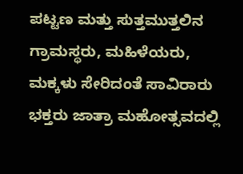ಪಟ್ಟಣ ಮತ್ತು ಸುತ್ತಮುತ್ತಲಿನ ಗ್ರಾಮಸ್ಥರು, ಮಹಿಳೆಯರು, ಮಕ್ಕಳು ಸೇರಿದಂತೆ ಸಾವಿರಾರು ಭಕ್ತರು ಜಾತ್ರಾ ಮಹೋತ್ಸವದಲ್ಲಿ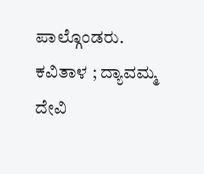ಪಾಲ್ಗೊಂಡರು.
ಕವಿತಾಳ ; ದ್ಯಾವಮ್ಮ ದೇವಿ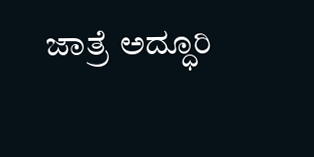ಜಾತ್ರೆ ಅದ್ಧೂರಿ